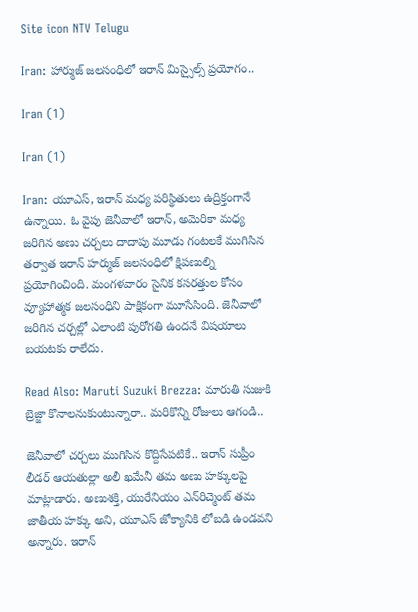Site icon NTV Telugu

Iran: హార్ముజ్ జలసంధిలో ఇరాన్ మిస్సైల్స్ ప్రయోగం..

Iran (1)

Iran (1)

Iran: యూఎస్, ఇరాన్ మధ్య పరిస్థితులు ఉద్రిక్తంగానే ఉన్నాయి. ఓ వైపు జెనీవాలో ఇరాన్, అమెరికా మధ్య జరిగిన అణు చర్చలు దాదాపు మూడు గంటలకే ముగిసిన తర్వాత ఇరాన్ హర్ముజ్ జలసంధిలో క్షిపణుల్ని ప్రయోగించింది. మంగళవారం సైనిక కసరత్తుల కోసం వ్యూహాత్మక జలసంధిని పాక్షికంగా మూసేసింది. జెనీవాలో జరిగిన చర్చల్లో ఎలాంటి పురోగతి ఉందనే విషయాలు బయటకు రాలేదు.

Read Also: Maruti Suzuki Brezza: మారుతి సుజుకి బ్రెజ్జా కొనాలనుకుంటున్నారా.. మరికొన్ని రోజులు ఆగండి..

జెనీవాలో చర్చలు ముగిసిన కొద్దిసేపటికే.. ఇరాన్ సుప్రీం లీడర్ ఆయతుల్లా అలీ ఖమేనీ తమ అణు హక్కులపై మాట్లాడారు. అణుశక్తి, యురేనియం ఎన్‌రిచ్మెంట్ తమ జాతీయ హక్కు అని, యూఎస్ జోక్యానికి లోబడి ఉండవని అన్నారు. ఇరాన్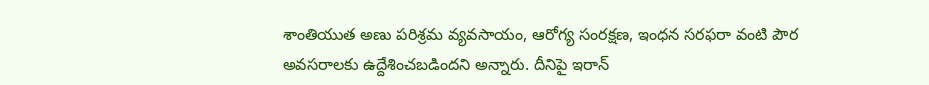శాంతియుత అణు పరిశ్రమ వ్యవసాయం, ఆరోగ్య సంరక్షణ, ఇంధన సరఫరా వంటి పౌర అవసరాలకు ఉద్దేశించబడిందని అన్నారు. దీనిపై ఇరాన్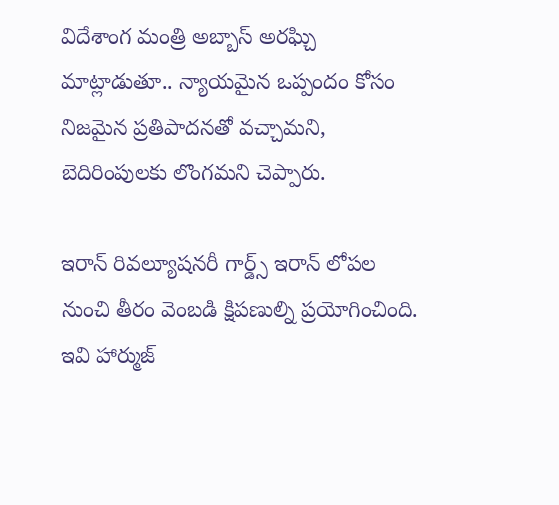విదేశాంగ మంత్రి అబ్బాస్ అరఘ్చి మాట్లాడుతూ.. న్యాయమైన ఒప్పందం కోసం నిజమైన ప్రతిపాదనతో వచ్చామని, బెదిరింపులకు లొంగమని చెప్పారు.

ఇరాన్ రివల్యూషనరీ గార్డ్స్ ఇరాన్ లోపల నుంచి తీరం వెంబడి క్షిపణుల్ని ప్రయోగించింది. ఇవి హార్ముజ్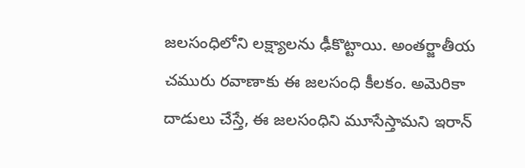జలసంధిలోని లక్ష్యాలను ఢీకొట్టాయి. అంతర్జాతీయ చమురు రవాణాకు ఈ జలసంధి కీలకం. అమెరికా దాడులు చేస్తే, ఈ జలసంధిని మూసేస్తామని ఇరాన్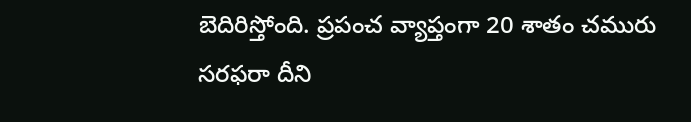బెదిరిస్తోంది. ప్రపంచ వ్యాప్తంగా 20 శాతం చమురు సరఫరా దీని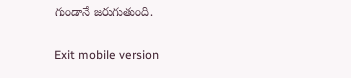గుండానే జరుగుతుంది.

Exit mobile version